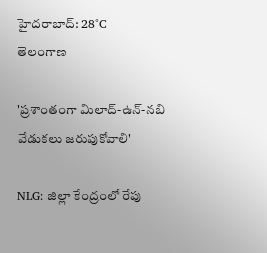హైదరాబాద్: 28°C
తెలంగాణ

'ప్రశాంతంగా మిలాద్-ఉన్-నబి వేడుకలు జరుపుకోవాలి'

NLG: జిల్లా కేంద్రంలో రేపు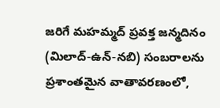జరిగే మహమ్మద్ ప్రవక్త జన్మదినం (మిలాద్-ఉన్-నబి) సంబరాలను ప్రశాంతమైన వాతావరణంలో,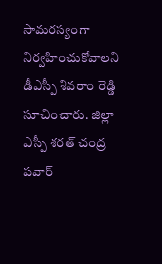సామరస్యంగా నిర్వహించుకోవాలని డీఎస్పీ శివరాం రెడ్డి సూచించారు. జిల్లా ఎస్పీ శరత్ చంద్ర పవార్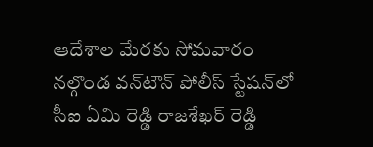ఆదేశాల మేరకు సోమవారం నల్గొండ వన్‌టౌన్ పోలీస్ స్టేషన్‌లో సీఐ ఏమి రెడ్డి రాజశేఖర్ రెడ్డి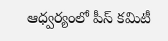ఆధ్వర్యంలో పీస్ కమిటీ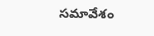సమావేశం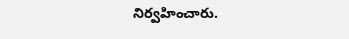నిర్వహించారు.